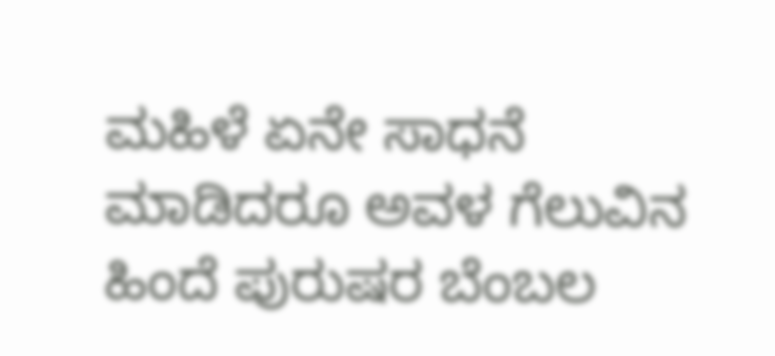ಮಹಿಳೆ ಏನೇ ಸಾಧನೆ ಮಾಡಿದರೂ ಅವಳ ಗೆಲುವಿನ ಹಿಂದೆ ಪುರುಷರ ಬೆಂಬಲ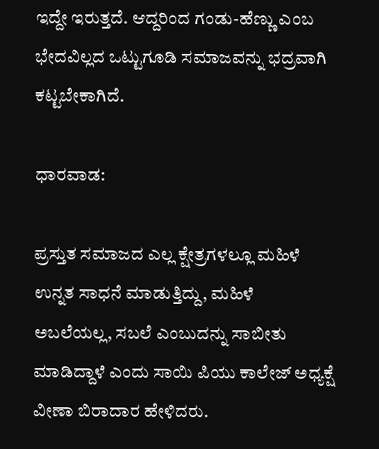ಇದ್ದೇ ಇರುತ್ತದೆ. ಆದ್ದರಿಂದ ಗಂಡು-ಹೆಣ್ಣು ಎಂಬ ಭೇದವಿಲ್ಲದ ಒಟ್ಟುಗೂಡಿ ಸಮಾಜವನ್ನು ಭದ್ರವಾಗಿ ಕಟ್ಟಬೇಕಾಗಿದೆ.

ಧಾರವಾಡ:

ಪ್ರಸ್ತುತ ಸಮಾಜದ ಎಲ್ಲ ಕ್ಷೇತ್ರಗಳಲ್ಲೂ ಮಹಿಳೆ ಉನ್ನತ ಸಾಧನೆ ಮಾಡುತ್ತಿದ್ದು, ಮಹಿಳೆ ಅಬಲೆಯಲ್ಲ, ಸಬಲೆ ಎಂಬುದನ್ನು ಸಾಬೀತು ಮಾಡಿದ್ದಾಳೆ ಎಂದು ಸಾಯಿ ಪಿಯು ಕಾಲೇಜ್‌ ಅಧ್ಯಕ್ಷೆ ವೀಣಾ ಬಿರಾದಾರ ಹೇಳಿದರು.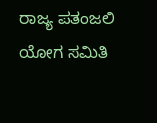ರಾಜ್ಯ ಪತಂಜಲಿ ಯೋಗ ಸಮಿತಿ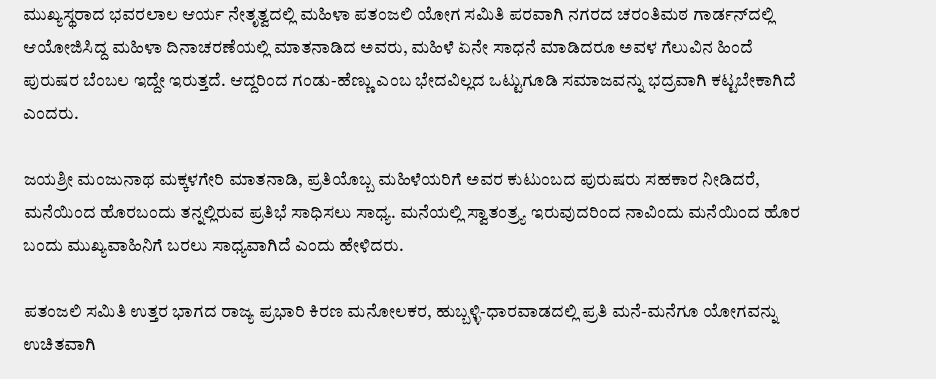ಮುಖ್ಯಸ್ಥರಾದ ಭವರಲಾಲ ಆರ್ಯ ನೇತೃತ್ವದಲ್ಲಿ ಮಹಿಳಾ ಪತಂಜಲಿ ಯೋಗ ಸಮಿತಿ ಪರವಾಗಿ ನಗರದ ಚರಂತಿಮಠ ಗಾರ್ಡನ್‌ದಲ್ಲಿ ಆಯೋಜಿಸಿದ್ದ ಮಹಿಳಾ ದಿನಾಚರಣೆಯಲ್ಲಿ ಮಾತನಾಡಿದ ಅವರು, ಮಹಿಳೆ ಏನೇ ಸಾಧನೆ ಮಾಡಿದರೂ ಅವಳ ಗೆಲುವಿನ ಹಿಂದೆ ಪುರುಷರ ಬೆಂಬಲ ಇದ್ದೇ ಇರುತ್ತದೆ. ಆದ್ದರಿಂದ ಗಂಡು-ಹೆಣ್ಣು ಎಂಬ ಭೇದವಿಲ್ಲದ ಒಟ್ಟುಗೂಡಿ ಸಮಾಜವನ್ನು ಭದ್ರವಾಗಿ ಕಟ್ಟಬೇಕಾಗಿದೆ ಎಂದರು.

ಜಯಶ್ರೀ ಮಂಜುನಾಥ ಮಕ್ಕಳಗೇರಿ ಮಾತನಾಡಿ, ಪ್ರತಿಯೊಬ್ಬ ಮಹಿಳೆಯರಿಗೆ ಅವರ ಕುಟುಂಬದ ಪುರುಷರು ಸಹಕಾರ ನೀಡಿದರೆ, ಮನೆಯಿಂದ ಹೊರಬಂದು ತನ್ನಲ್ಲಿರುವ ಪ್ರತಿಭೆ ಸಾಧಿಸಲು ಸಾಧ್ಯ. ಮನೆಯಲ್ಲಿ ಸ್ವಾತಂತ್ರ್ಯ ಇರುವುದರಿಂದ ನಾವಿಂದು ಮನೆಯಿಂದ ಹೊರ ಬಂದು ಮುಖ್ಯವಾಹಿನಿಗೆ ಬರಲು ಸಾಧ್ಯವಾಗಿದೆ ಎಂದು ಹೇಳಿದರು.

ಪತಂಜಲಿ ಸಮಿತಿ ಉತ್ತರ ಭಾಗದ ರಾಜ್ಯ ಪ್ರಭಾರಿ ಕಿರಣ ಮನೋಲಕರ, ಹುಬ್ಬಳ್ಳಿ-ಧಾರವಾಡದಲ್ಲಿ ಪ್ರತಿ ಮನೆ-ಮನೆಗೂ ಯೋಗವನ್ನು ಉಚಿತವಾಗಿ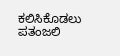ಕಲಿಸಿಕೊಡಲು ಪತಂಜಲಿ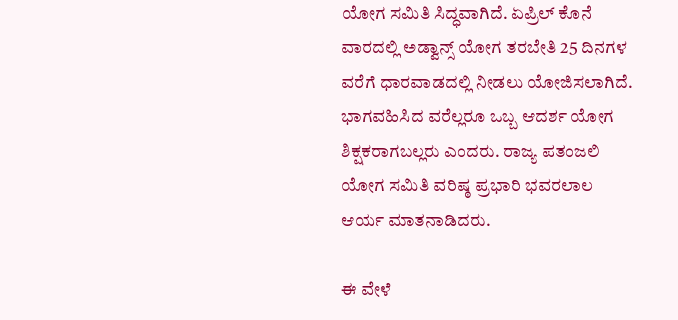ಯೋಗ ಸಮಿತಿ ಸಿದ್ಧವಾಗಿದೆ. ಏಪ್ರಿಲ್‌ ಕೊನೆ ವಾರದಲ್ಲಿ ಅಡ್ವಾನ್ಸ್‌ ಯೋಗ ತರಬೇತಿ 25 ದಿನಗಳ ವರೆಗೆ ಧಾರವಾಡದಲ್ಲಿ ನೀಡಲು ಯೋಜಿಸಲಾಗಿದೆ. ಭಾಗವಹಿಸಿದ ವರೆಲ್ಲರೂ ಒಬ್ಬ ಆದರ್ಶ ಯೋಗ ಶಿಕ್ಷಕರಾಗಬಲ್ಲರು ಎಂದರು. ರಾಜ್ಯ ಪತಂಜಲಿ ಯೋಗ ಸಮಿತಿ ವರಿಷ್ಠ ಪ್ರಭಾರಿ ಭವರಲಾಲ ಆರ್ಯ ಮಾತನಾಡಿದರು.

ಈ ವೇಳೆ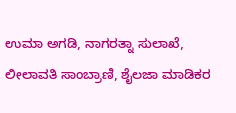ಉಮಾ ಅಗಡಿ, ನಾಗರತ್ನಾ ಸುಲಾಖೆ, ಲೀಲಾವತಿ ಸಾಂಬ್ರಾಣಿ, ಶೈಲಜಾ ಮಾಡಿಕರ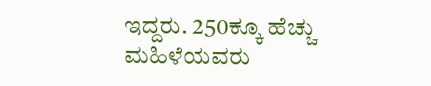ಇದ್ದರು. 250ಕ್ಕೂ ಹೆಚ್ಚು ಮಹಿಳೆಯವರು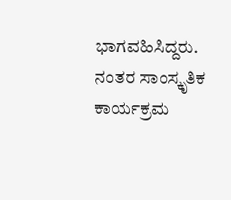ಭಾಗವಹಿಸಿದ್ದರು. ನಂತರ ಸಾಂಸ್ಕೃತಿಕ ಕಾರ್ಯಕ್ರಮ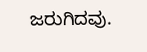ಜರುಗಿದವು.